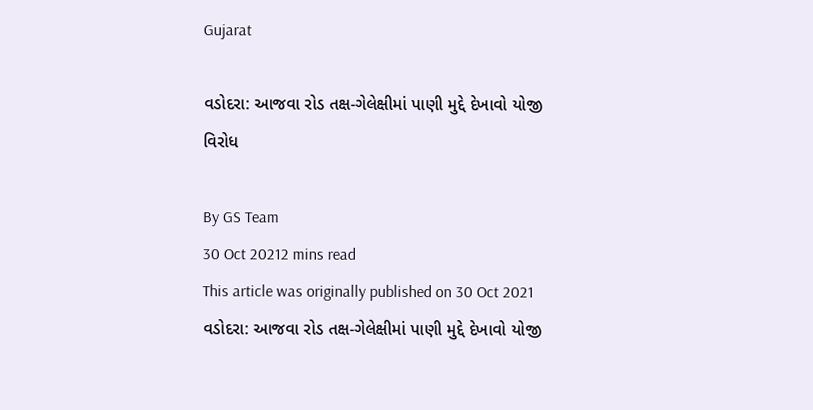Gujarat

વડોદરા: આજવા રોડ તક્ષ-ગેલેક્ષીમાં પાણી મુદ્દે દેખાવો યોજી વિરોધ

By GS Team
30 Oct 20212 mins read
This article was originally published on 30 Oct 2021
વડોદરા: આજવા રોડ તક્ષ-ગેલેક્ષીમાં પાણી મુદ્દે દેખાવો યોજી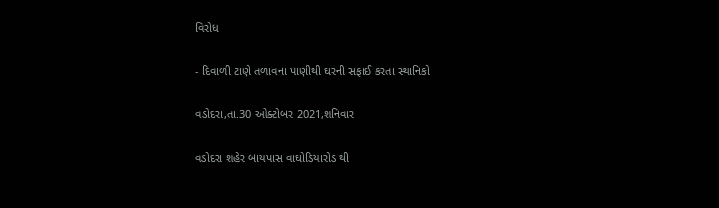વિરોધ

- દિવાળી ટાણે તળાવના પાણીથી ઘરની સફાઈ કરતા સ્થાનિકો

વડોદરા,તા.30 ઓક્ટોબર 2021,શનિવાર

વડોદરા શહેર બાયપાસ વાઘોડિયારોડ થી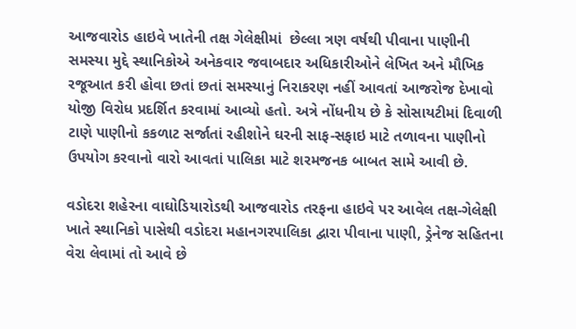આજવારોડ હાઇવે ખાતેની તક્ષ ગેલેક્ષીમાં  છેલ્લા ત્રણ વર્ષથી પીવાના પાણીની સમસ્યા મુદ્દે સ્થાનિકોએ અનેકવાર જવાબદાર અધિકારીઓને લેખિત અને મૌખિક રજૂઆત કરી હોવા છતાં છતાં સમસ્યાનું નિરાકરણ નહીં આવતાં આજરોજ દેખાવો યોજી વિરોધ પ્રદર્શિત કરવામાં આવ્યો હતો. અત્રે નોંધનીય છે કે સોસાયટીમાં દિવાળી ટાણે પાણીનો કકળાટ સર્જાતાં રહીશોને ઘરની સાફ-સફાઇ માટે તળાવના પાણીનો ઉપયોગ કરવાનો વારો આવતાં પાલિકા માટે શરમજનક બાબત સામે આવી છે.

વડોદરા શહેરના વાઘોડિયારોડથી આજવારોડ તરફના હાઇવે પર આવેલ તક્ષ-ગેલેક્ષી ખાતે સ્થાનિકો પાસેથી વડોદરા મહાનગરપાલિકા દ્વારા પીવાના પાણી, ડ્રેનેજ સહિતના વેરા લેવામાં તો આવે છે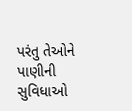પરંતુ તેઓને  પાણીની સુવિધાઓ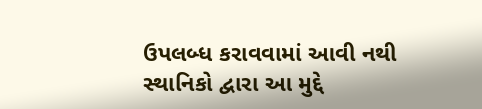ઉપલબ્ધ કરાવવામાં આવી નથી સ્થાનિકો દ્વારા આ મુદ્દે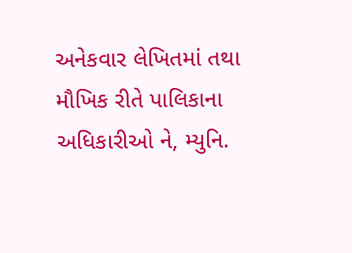અનેકવાર લેખિતમાં તથા મૌખિક રીતે પાલિકાના અધિકારીઓ ને, મ્યુનિ.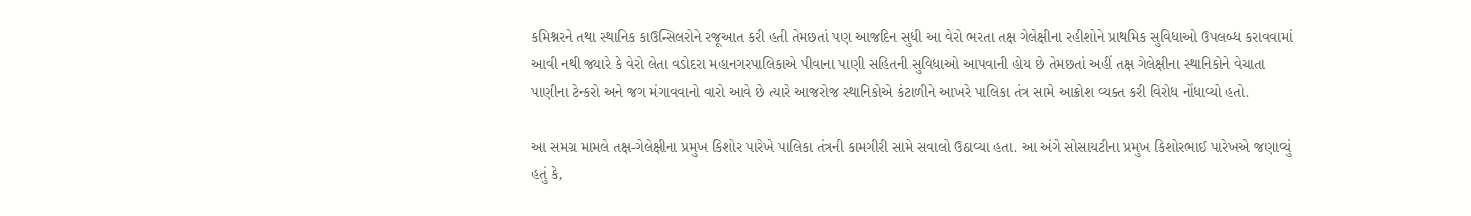કમિશ્નરને તથા સ્થાનિક કાઉન્સિલરોને રજૂઆત કરી હતી તેમછતાં પણ આજદિન સુધી આ વેરો ભરતા તક્ષ ગેલેક્ષીના રહીશોને પ્રાથમિક સુવિધાઓ ઉપલબ્ધ કરાવવામાં આવી નથી જ્યારે કે વેરો લેતા વડોદરા મહાનગરપાલિકાએ પીવાના પાણી સહિતની સુવિધાઓ આપવાની હોય છે તેમછતાં અહીં તક્ષ ગેલેક્ષીના સ્થાનિકોને વેચાતા પાણીના ટેન્કરો અને જગ મંગાવવાનો વારો આવે છે ત્યારે આજરોજ સ્થાનિકોએ કંટાળીને આખરે પાલિકા તંત્ર સામે આક્રોશ વ્યક્ત કરી વિરોધ નોંધાવ્યો હતો.

આ સમગ્ર મામલે તક્ષ-ગેલેક્ષીના પ્રમુખ કિશોર પારેખે પાલિકા તંત્રની કામગીરી સામે સવાલો ઉઠાવ્યા હતા. આ અંગે સોસાયટીના પ્રમુખ કિશોરભાઈ પારેખએ જણાવ્યું હતું કે,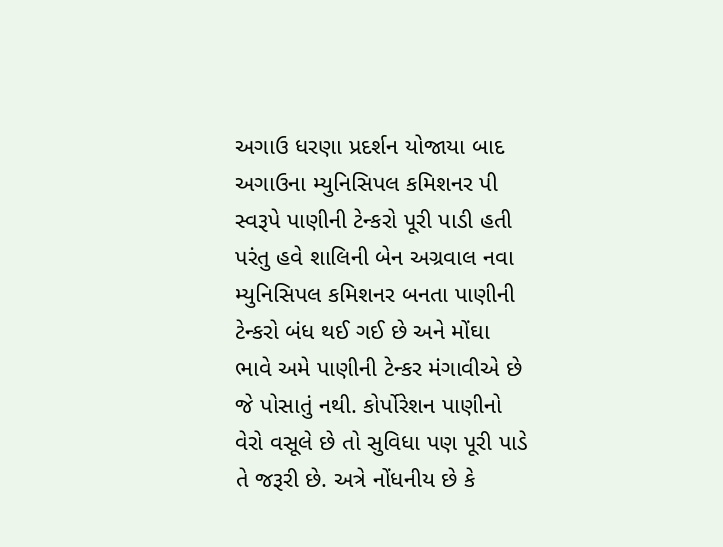અગાઉ ધરણા પ્રદર્શન યોજાયા બાદ અગાઉના મ્યુનિસિપલ કમિશનર પી સ્વરૂપે પાણીની ટેન્કરો પૂરી પાડી હતી પરંતુ હવે શાલિની બેન અગ્રવાલ નવા મ્યુનિસિપલ કમિશનર બનતા પાણીની ટેન્કરો બંધ થઈ ગઈ છે અને મોંઘા ભાવે અમે પાણીની ટેન્કર મંગાવીએ છે જે પોસાતું નથી. કોર્પોરેશન પાણીનો વેરો વસૂલે છે તો સુવિધા પણ પૂરી પાડે તે જરૂરી છે. અત્રે નોંધનીય છે કે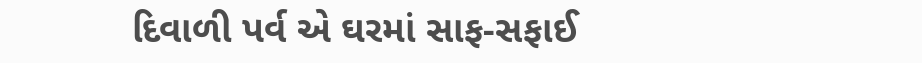દિવાળી પર્વ એ ઘરમાં સાફ-સફાઈ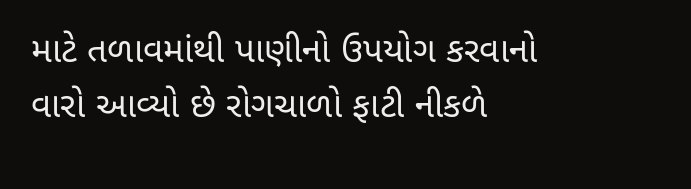માટે તળાવમાંથી પાણીનો ઉપયોગ કરવાનો વારો આવ્યો છે રોગચાળો ફાટી નીકળે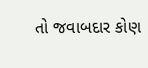તો જવાબદાર કોણ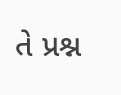તે પ્રશ્ન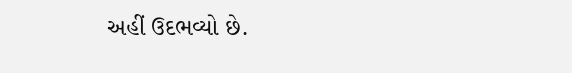અહીં ઉદભવ્યો છે.